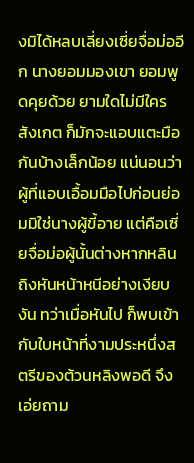งมิได้หลบเลี่ยงเซี่ยจื่อม่ออีก นางยอมมองเขา ยอมพูดคุยด้วย ยามใดไม่มีใครสังเกต ก็มักจะแอบแตะมือกันบ้างเล็กน้อย แน่นอนว่าผู้ที่แอบเอื้อมมือไปก่อนย่อมมิใช่นางผู้ขี้อาย แต่คือเซี่ยจื่อม่อผู้นั้นต่างหากหลินถิงหันหน้าหนีอย่างเงียบงัน ทว่าเมื่อหันไป ก็พบเข้ากับใบหน้าที่งามประหนึ่งสตรีของต้วนหลิงพอดี จึงเอ่ยถาม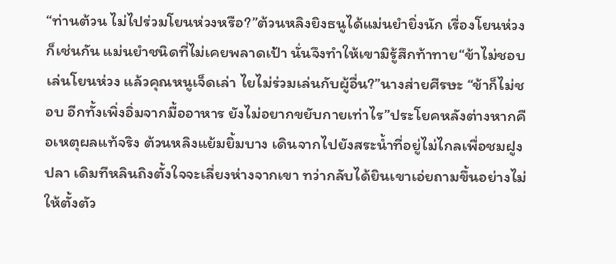“ท่านต้วน ไม่ไปร่วมโยนห่วงหรือ?”ต้วนหลิงยิงธนูได้แม่นยำยิ่งนัก เรื่องโยนห่วงก็เช่นกัน แม่นยำชนิดที่ไม่เคยพลาดเป้า นั่นจึงทำให้เขามิรู้สึกท้าทาย“ข้าไม่ชอบเล่นโยนห่วง แล้วคุณหนูเจ็ดเล่า ไยไม่ร่วมเล่นกับผู้อื่น?”นางส่ายศีรษะ “ข้าก็ไม่ชอบ อีกทั้งเพิ่งอิ่มจากมื้ออาหาร ยังไม่อยากขยับกายเท่าไร”ประโยคหลังต่างหากคือเหตุผลแท้จริง ต้วนหลิงแย้มยิ้มบาง เดินจากไปยังสระน้ำที่อยู่ไม่ไกลเพื่อชมฝูงปลา เดิมทีหลินถิงตั้งใจจะเลี่ยงห่างจากเขา ทว่ากลับได้ยินเขาเอ่ยถามขึ้นอย่างไม่ให้ตั้งตัว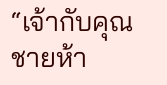“เจ้ากับคุณชายห้า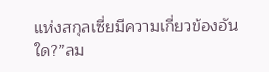แห่งสกุลเซี่ยมีความเกี่ยวข้องอันใด?”ลม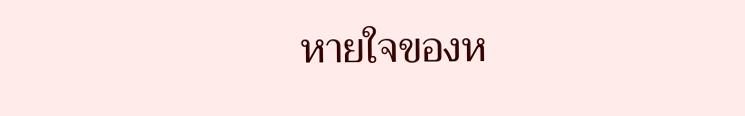หายใจของห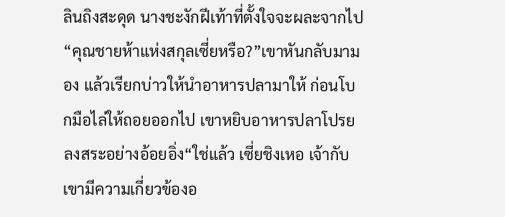ลินถิงสะดุด นางชะงักฝีเท้าที่ตั้งใจจะผละจากไป “คุณชายห้าแห่งสกุลเซี่ยหรือ?”เขาหันกลับมามอง แล้วเรียกบ่าวให้นำอาหารปลามาให้ ก่อนโบกมือไล่ให้ถอยออกไป เขาหยิบอาหารปลาโปรยลงสระอย่างอ้อยอิ่ง“ใช่แล้ว เซี่ยชิงเหอ เจ้ากับเขามีความเกี่ยวข้องอ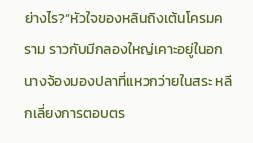ย่างไร?”หัวใจของหลินถิงเต้นโครมคราม ราวกับมีกลองใหญ่เคาะอยู่ในอก นางจ้องมองปลาที่แหวกว่ายในสระ หลีกเลี่ยงการตอบตร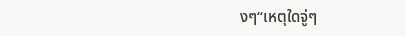งๆ“เหตุใดจู่ๆ